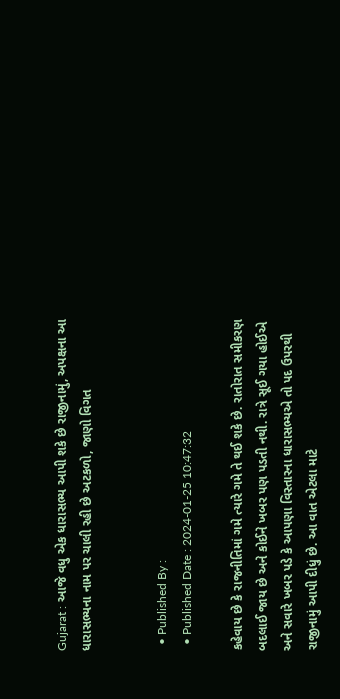Gujarat : આજે વધુ એક ધારાસભ્ય આપી શકે છે રાજીનામું, અપક્ષના આ ધારાસભ્યના નામ પર ચાલી રહી છે અટકળો, જાણો વિગત


  • Published By :
  • Published Date : 2024-01-25 10:47:32

કહેવાય છે કે રાજનીતિમાં ગમે ત્યારે ગમે તે થઈ શકે છે. રાતોરાત સમીકરણ બદલાઈ જાય છે અને કોઈને ખબર પણ પડતી નથી. રાત્રે સૂઈ ગયા હોઈએ અને સવારે ખબર પડે કે આપણા વિસ્તારના ધારાસભ્યએ તો પદ ઉપરથી રાજીનામું આપી દીધું છે. આ વાત એટલા માટે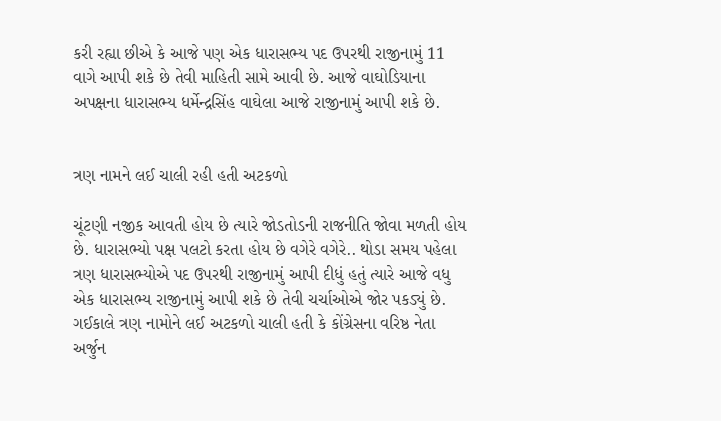કરી રહ્યા છીએ કે આજે પણ એક ધારાસભ્ય પદ ઉપરથી રાજીનામું 11 વાગે આપી શકે છે તેવી માહિતી સામે આવી છે. આજે વાઘોડિયાના અપક્ષના ધારાસભ્ય ધર્મેન્દ્રસિંહ વાઘેલા આજે રાજીનામું આપી શકે છે.


ત્રણ નામને લઈ ચાલી રહી હતી અટકળો

ચૂંટણી નજીક આવતી હોય છે ત્યારે જોડતોડની રાજનીતિ જોવા મળતી હોય છે. ધારાસભ્યો પક્ષ પલટો કરતા હોય છે વગેરે વગેરે.. થોડા સમય પહેલા ત્રણ ધારાસભ્યોએ પદ ઉપરથી રાજીનામું આપી દીધું હતું ત્યારે આજે વધુ એક ધારાસભ્ય રાજીનામું આપી શકે છે તેવી ચર્ચાઓએ જોર પકડ્યું છે. ગઈકાલે ત્રણ નામોને લઈ અટકળો ચાલી હતી કે કોંગ્રેસના વરિષ્ઠ નેતા અર્જુન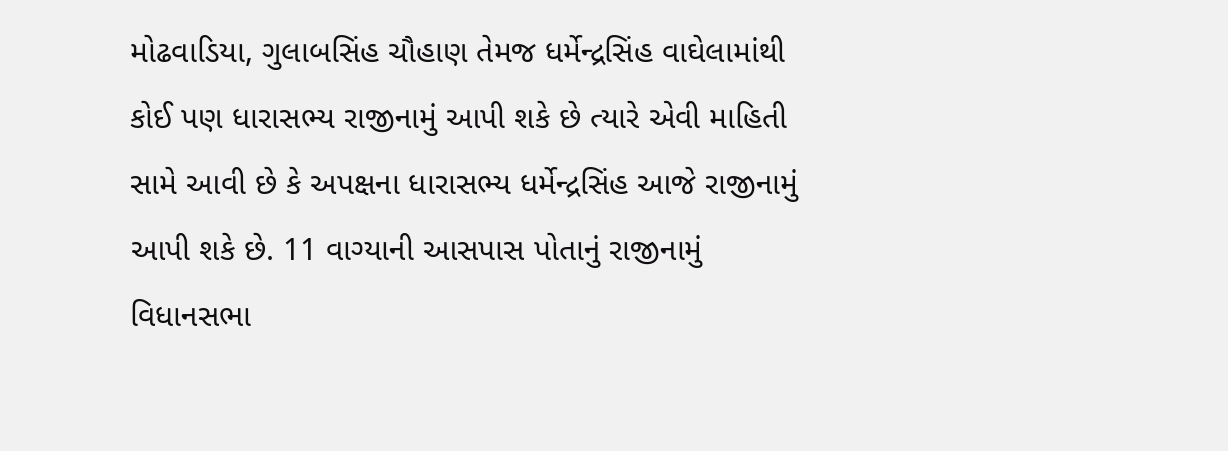મોઢવાડિયા, ગુલાબસિંહ ચૌહાણ તેમજ ધર્મેન્દ્રસિંહ વાઘેલામાંથી કોઈ પણ ધારાસભ્ય રાજીનામું આપી શકે છે ત્યારે એવી માહિતી સામે આવી છે કે અપક્ષના ધારાસભ્ય ધર્મેન્દ્રસિંહ આજે રાજીનામું આપી શકે છે. 11 વાગ્યાની આસપાસ પોતાનું રાજીનામું વિધાનસભા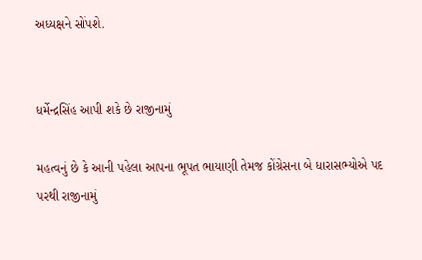અધ્યક્ષને સોંપશે.


ધર્મેન્દ્રસિંહ આપી શકે છે રાજીનામું

મહત્વનું છે કે આની પહેલા આપના ભૂપત ભાયાણી તેમજ કોંગ્રેસના બે ધારાસભ્યોએ પદ પરથી રાજીનામું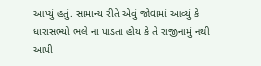આપ્યું હતું. સામાન્ય રીતે એવું જોવામાં આવ્યું કે ધારાસભ્યો ભલે ના પાડતા હોય કે તે રાજીનામું નથી આપી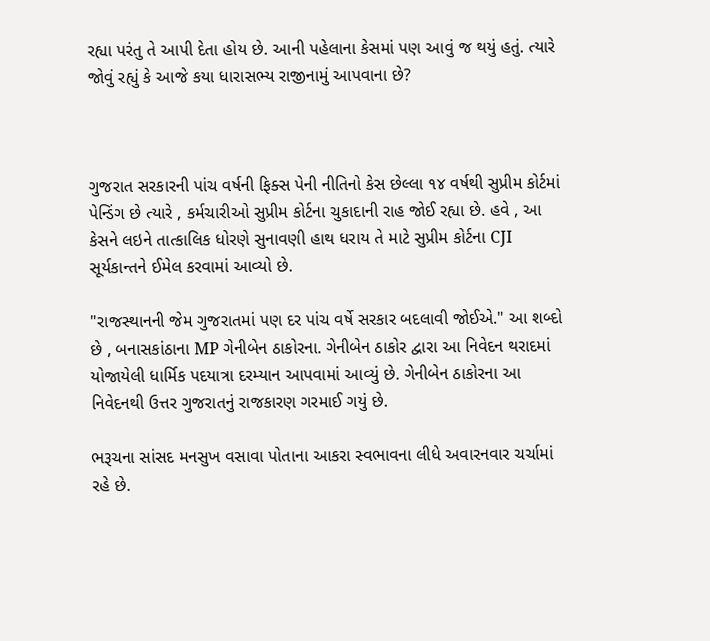રહ્યા પરંતુ તે આપી દેતા હોય છે. આની પહેલાના કેસમાં પણ આવું જ થયું હતું. ત્યારે જોવું રહ્યું કે આજે કયા ધારાસભ્ય રાજીનામું આપવાના છે?



ગુજરાત સરકારની પાંચ વર્ષની ફિક્સ પેની નીતિનો કેસ છેલ્લા ૧૪ વર્ષથી સુપ્રીમ કોર્ટમાં પેન્ડિંગ છે ત્યારે , કર્મચારીઓ સુપ્રીમ કોર્ટના ચુકાદાની રાહ જોઈ રહ્યા છે. હવે , આ કેસને લઇને તાત્કાલિક ધોરણે સુનાવણી હાથ ધરાય તે માટે સુપ્રીમ કોર્ટના CJI સૂર્યકાન્તને ઈમેલ કરવામાં આવ્યો છે.

"રાજસ્થાનની જેમ ગુજરાતમાં પણ દર પાંચ વર્ષે સરકાર બદલાવી જોઈએ." આ શબ્દો છે , બનાસકાંઠાના MP ગેનીબેન ઠાકોરના. ગેનીબેન ઠાકોર દ્વારા આ નિવેદન થરાદમાં યોજાયેલી ધાર્મિક પદયાત્રા દરમ્યાન આપવામાં આવ્યું છે. ગેનીબેન ઠાકોરના આ નિવેદનથી ઉત્તર ગુજરાતનું રાજકારણ ગરમાઈ ગયું છે.

ભરૂચના સાંસદ મનસુખ વસાવા પોતાના આકરા સ્વભાવના લીધે અવારનવાર ચર્ચામાં રહે છે.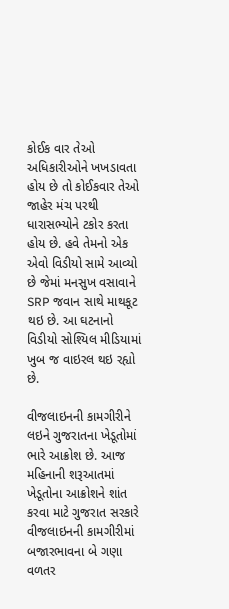કોઈક વાર તેઓ અધિકારીઓને ખખડાવતા હોય છે તો કોઈકવાર તેઓ જાહેર મંચ પરથી ધારાસભ્યોને ટકોર કરતા હોય છે. હવે તેમનો એક એવો વિડીયો સામે આવ્યો છે જેમાં મનસુખ વસાવાને SRP જવાન સાથે માથકૂટ થઇ છે. આ ઘટનાનો વિડીયો સોશ્યિલ મીડિયામાં ખુબ જ વાઇરલ થઇ રહ્યો છે.

વીજલાઇનની કામગીરીને લઇને ગુજરાતના ખેડૂતોમાં ભારે આક્રોશ છે. આજ મહિનાની શરૂઆતમાં ખેડૂતોના આક્રોશને શાંત કરવા માટે ગુજરાત સરકારે વીજલાઇનની કામગીરીમાં બજારભાવના બે ગણા વળતર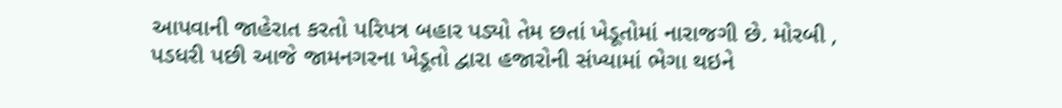આપવાની જાહેરાત કરતો પરિપત્ર બહાર પડ્યો તેમ છતાં ખેડૂતોમાં નારાજગી છે. મોરબી , પડધરી પછી આજે જામનગરના ખેડૂતો દ્વારા હજારોની સંખ્યામાં ભેગા થઇને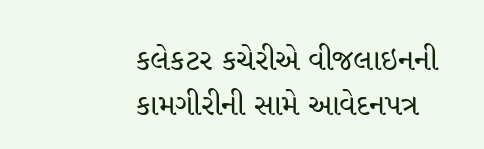કલેકટર કચેરીએ વીજલાઇનની કામગીરીની સામે આવેદનપત્ર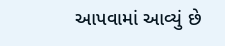આપવામાં આવ્યું છે